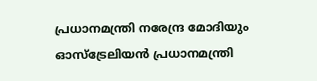പ്രധാനമന്ത്രി നരേന്ദ്ര മോദിയും ഓസ്ട്രേലിയൻ പ്രധാനമന്ത്രി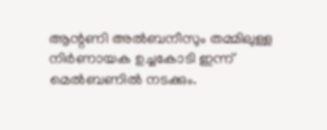ആന്റണി അൽബനീസും തമ്മിലുള്ള നിർണായക ഉച്ചകോടി ഇന്ന് മെൽബണിൽ നടക്കും.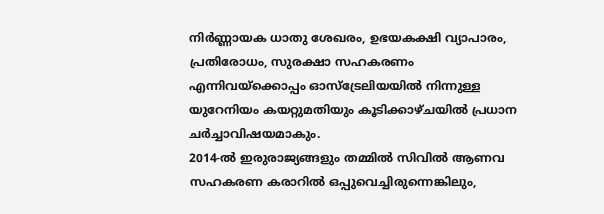നിർണ്ണായക ധാതു ശേഖരം, ഉഭയകക്ഷി വ്യാപാരം, പ്രതിരോധം, സുരക്ഷാ സഹകരണം എന്നിവയ്ക്കൊപ്പം ഓസ്ട്രേലിയയിൽ നിന്നുള്ള യുറേനിയം കയറ്റുമതിയും കൂടിക്കാഴ്ചയിൽ പ്രധാന ചർച്ചാവിഷയമാകും.
2014-ൽ ഇരുരാജ്യങ്ങളും തമ്മിൽ സിവിൽ ആണവ സഹകരണ കരാറിൽ ഒപ്പുവെച്ചിരുന്നെങ്കിലും,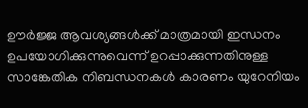ഊർജ്ജ ആവശ്യങ്ങൾക്ക് മാത്രമായി ഇന്ധനം ഉപയോഗിക്കുന്നുവെന്ന് ഉറപ്പാക്കുന്നതിനുള്ള സാങ്കേതിക നിബന്ധനകൾ കാരണം യുറേനിയം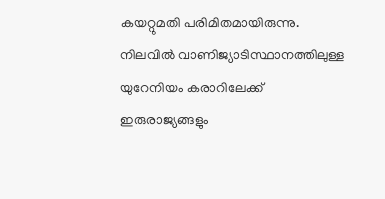കയറ്റുമതി പരിമിതമായിരുന്നു. നിലവിൽ വാണിജ്യാടിസ്ഥാനത്തിലുള്ള യുറേനിയം കരാറിലേക്ക് ഇരുരാജ്യങ്ങളും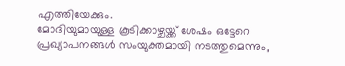എത്തിയേക്കും.
മോദിയുമായുള്ള കൂടിക്കാഴ്ചയ്ക്ക് ശേഷം ഒട്ടേറെ പ്രഖ്യാപനങ്ങൾ സംയുക്തമായി നടത്തുമെന്നും,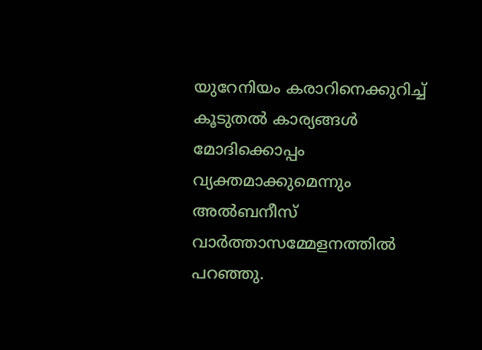യുറേനിയം കരാറിനെക്കുറിച്ച് കൂടുതൽ കാര്യങ്ങൾ മോദിക്കൊപ്പം വ്യക്തമാക്കുമെന്നും അൽബനീസ് വാർത്താസമ്മേളനത്തിൽ പറഞ്ഞു.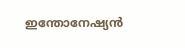ഇന്തോനേഷ്യൻ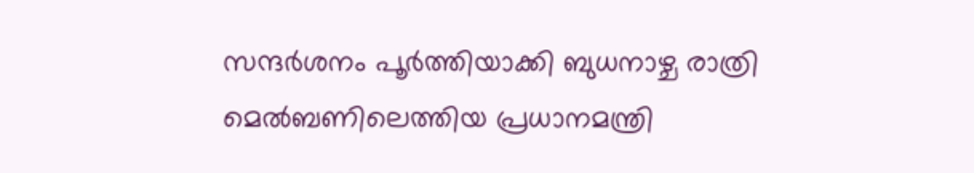സന്ദർശനം പൂർത്തിയാക്കി ബുധനാഴ്ച രാത്രി മെൽബണിലെത്തിയ പ്രധാനമന്ത്രി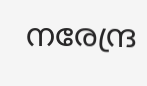നരേന്ദ്ര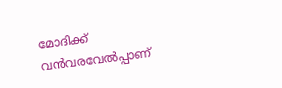മോദിക്ക് വൻവരവേൽപ്പാണ്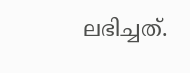ലഭിച്ചത്.